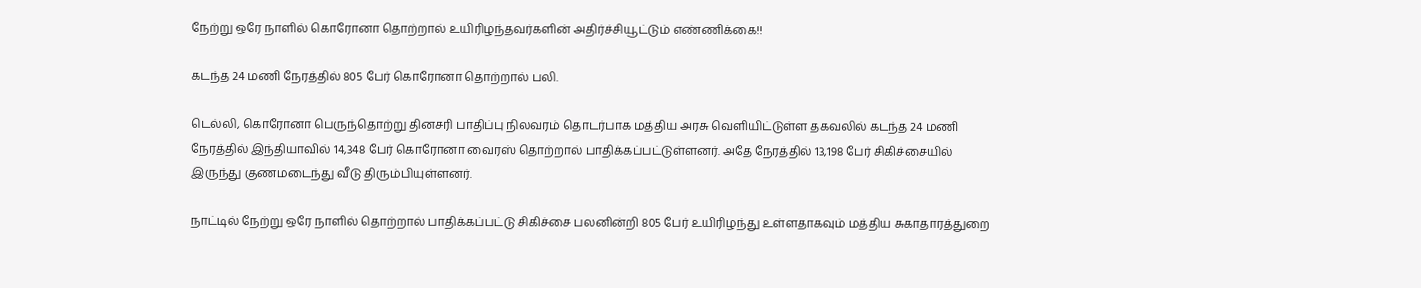நேற்று ஒரே நாளில் கொரோனா தொற்றால் உயிரிழந்தவர்களின் அதிர்ச்சியூட்டும் எண்ணிக்கை!!

கடந்த 24 மணி நேரத்தில் 805 பேர் கொரோனா தொற்றால் பலி.

டெல்லி, கொரோனா பெருந்தொற்று தினசரி பாதிப்பு நிலவரம் தொடர்பாக மத்திய அரசு வெளியிட்டுள்ள தகவலில் கடந்த 24 மணி நேரத்தில் இந்தியாவில் 14,348 பேர் கொரோனா வைரஸ் தொற்றால் பாதிக்கப்பட்டுள்ளனர். அதே நேரத்தில் 13,198 பேர் சிகிச்சையில் இருந்து குணமடைந்து வீடு திரும்பியுள்ளனர்.

நாட்டில் நேற்று ஒரே நாளில் தொற்றால் பாதிக்கப்பட்டு சிகிச்சை பலனின்றி 805 பேர் உயிரிழந்து உள்ளதாகவும் மத்திய சுகாதாரத்துறை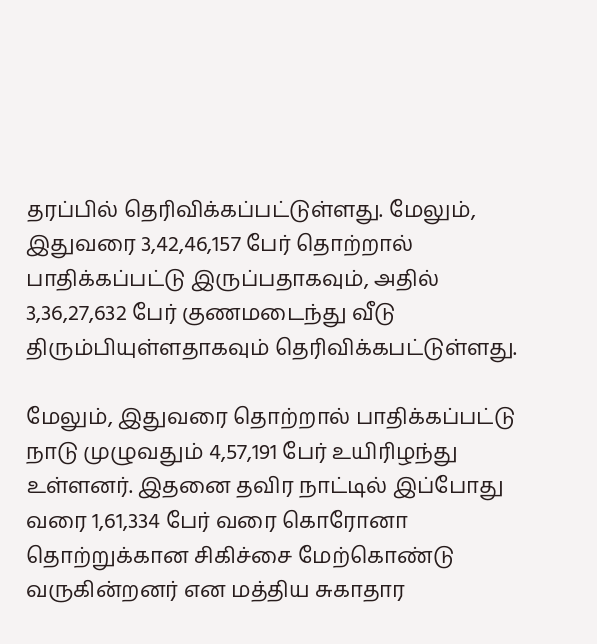தரப்பில் தெரிவிக்கப்பட்டுள்ளது. மேலும், இதுவரை 3,42,46,157 பேர் தொற்றால் பாதிக்கப்பட்டு இருப்பதாகவும், அதில் 3,36,27,632 பேர் குணமடைந்து வீடு திரும்பியுள்ளதாகவும் தெரிவிக்கபட்டுள்ளது.

மேலும், இதுவரை தொற்றால் பாதிக்கப்பட்டு நாடு முழுவதும் 4,57,191 பேர் உயிரிழந்து உள்ளனர். இதனை தவிர நாட்டில் இப்போது வரை 1,61,334 பேர் வரை கொரோனா தொற்றுக்கான சிகிச்சை மேற்கொண்டு வருகின்றனர் என மத்திய சுகாதார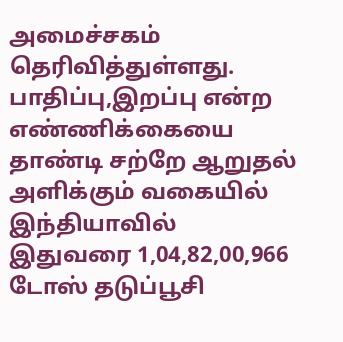அமைச்சகம் தெரிவித்துள்ளது. பாதிப்பு,இறப்பு என்ற எண்ணிக்கையை தாண்டி சற்றே ஆறுதல் அளிக்கும் வகையில் இந்தியாவில் இதுவரை 1,04,82,00,966 டோஸ் தடுப்பூசி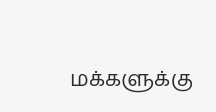மக்களுக்கு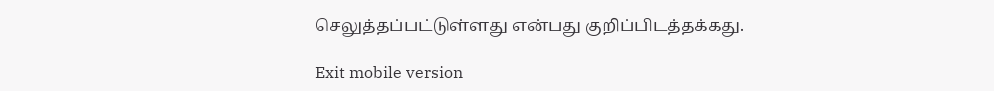செலுத்தப்பட்டுள்ளது என்பது குறிப்பிடத்தக்கது.

Exit mobile version